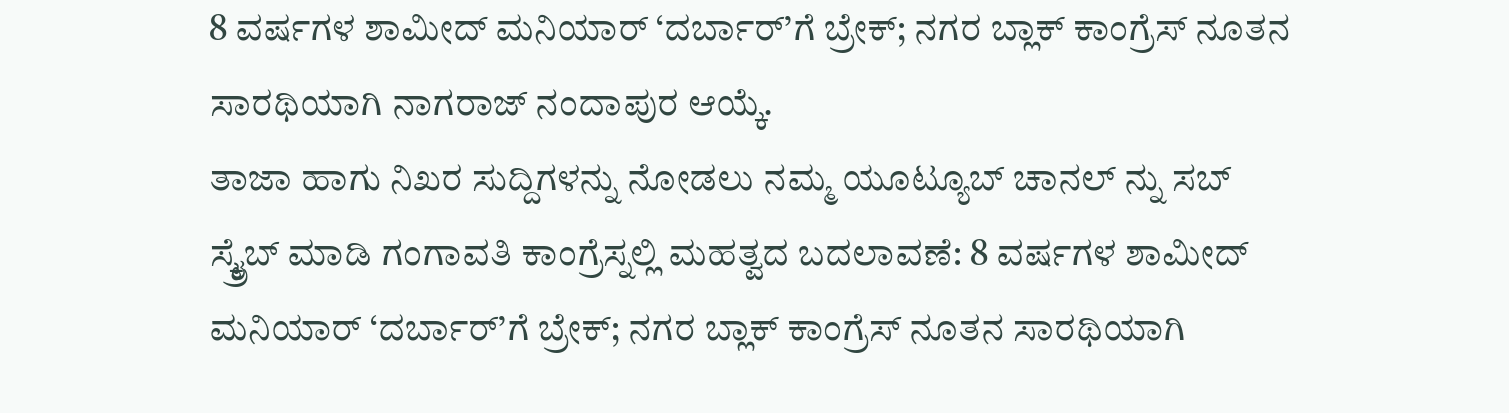8 ವರ್ಷಗಳ ಶಾಮೀದ್ ಮನಿಯಾರ್ ‘ದರ್ಬಾರ್’ಗೆ ಬ್ರೇಕ್; ನಗರ ಬ್ಲಾಕ್ ಕಾಂಗ್ರೆಸ್ ನೂತನ ಸಾರಥಿಯಾಗಿ ನಾಗರಾಜ್ ನಂದಾಪುರ ಆಯ್ಕೆ.
ತಾಜಾ ಹಾಗು ನಿಖರ ಸುದ್ದಿಗಳನ್ನು ನೋಡಲು ನಮ್ಮ ಯೂಟ್ಯೂಬ್ ಚಾನಲ್ ನ್ನು ಸಬ್ ಸ್ಕ್ರೈಬ್ ಮಾಡಿ ಗಂಗಾವತಿ ಕಾಂಗ್ರೆಸ್ನಲ್ಲಿ ಮಹತ್ವದ ಬದಲಾವಣೆ: 8 ವರ್ಷಗಳ ಶಾಮೀದ್ ಮನಿಯಾರ್ ‘ದರ್ಬಾರ್’ಗೆ ಬ್ರೇಕ್; ನಗರ ಬ್ಲಾಕ್ ಕಾಂಗ್ರೆಸ್ ನೂತನ ಸಾರಥಿಯಾಗಿ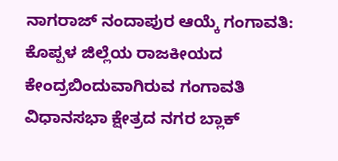ನಾಗರಾಜ್ ನಂದಾಪುರ ಆಯ್ಕೆ ಗಂಗಾವತಿ: ಕೊಪ್ಪಳ ಜಿಲ್ಲೆಯ ರಾಜಕೀಯದ ಕೇಂದ್ರಬಿಂದುವಾಗಿರುವ ಗಂಗಾವತಿ ವಿಧಾನಸಭಾ ಕ್ಷೇತ್ರದ ನಗರ ಬ್ಲಾಕ್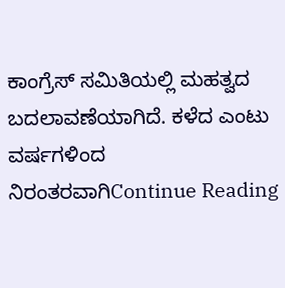ಕಾಂಗ್ರೆಸ್ ಸಮಿತಿಯಲ್ಲಿ ಮಹತ್ವದ ಬದಲಾವಣೆಯಾಗಿದೆ. ಕಳೆದ ಎಂಟು ವರ್ಷಗಳಿಂದ ನಿರಂತರವಾಗಿContinue Reading